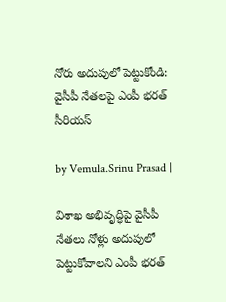నోరు అదుపులో పెట్టుకోండి: వైసీపీ నేతలపై ఎంపీ భరత్ సీరియస్

by Vemula.Srinu Prasad |

విశాఖ అభివృద్ధిపై వైసీపీ నేతలు నోళ్లు అదుపులో పెట్టుకోవాలని ఎంపీ భరత్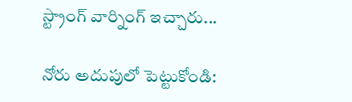స్ట్రాంగ్ వార్నింగ్ ఇచ్చారు...

నోరు అదుపులో పెట్టుకోండి: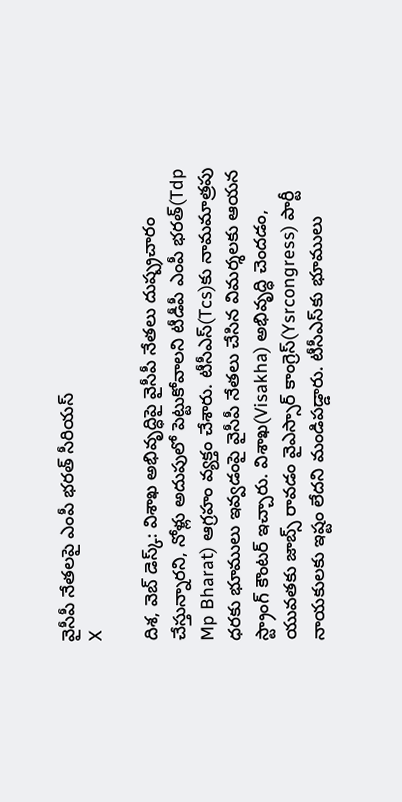వైసీపీ నేతలపై ఎంపీ భరత్ సీరియస్
X

దిశ, వెబ్ డెస్క్: విశాఖ అభివృద్ధిపై వైసీపీ నేతలు దుష్ప్రచారం చేస్తున్నారని, నోళ్లు అదుపులో పెట్టుకోవాలని టీడీపీ ఎంపీ భరత్(Tdp Mp Bharat) ఆగ్రహం వ్యక్తం చేశారు. టీసీఎస్‌(Tcs)కు నామమాత్రపు ధరకు భూములు ఇవ్వడంపై వైసీపీ నేతలు చేసిన విమర్శలకు ఆయన స్ట్రాంగ్ కౌంటర్ ఇచ్చారు. విశాఖ(Visakha) అభివృద్ధి చెందడం, యువతకు జాబ్స్ రావడం వైఎస్సార్ కాంగ్రెస్(Ysrcongress) పార్టీ నాయకులకు ఇష్టం లేదని మండిపడ్డారు. టీసీఎస్‌కు భూములు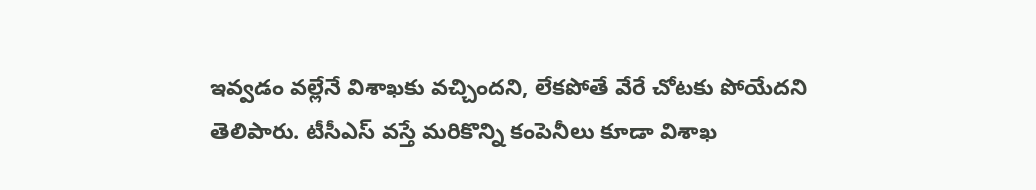ఇవ్వడం వల్లేనే విశాఖకు వచ్చిందని, లేకపోతే వేరే చోటకు పోయేదని తెలిపారు. టీసీఎస్ వస్తే మరికొన్ని కంపెనీలు కూడా విశాఖ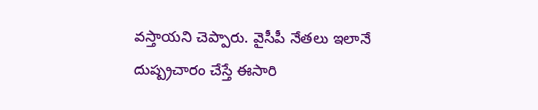వస్తాయని చెప్పారు. వైసీపీ నేతలు ఇలానే దుష్ప్రచారం చేస్తే ఈసారి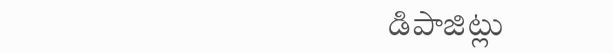డిపాజిట్లు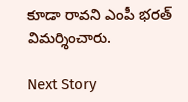కూడా రావని ఎంపీ భరత్ విమర్శించారు.

Next Story